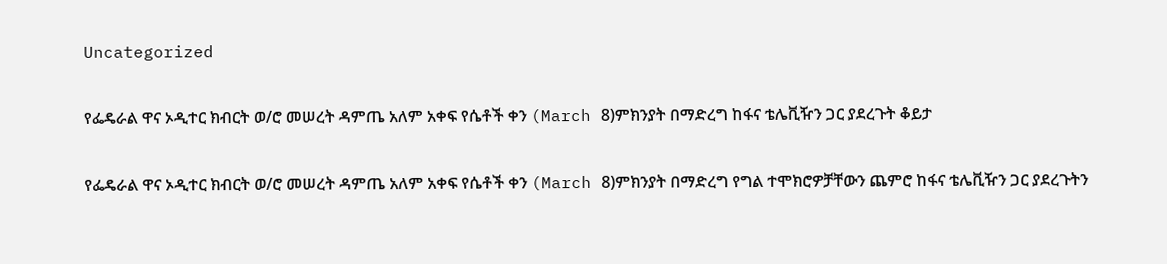Uncategorized

የፌዴራል ዋና ኦዲተር ክብርት ወ/ሮ መሠረት ዳምጤ አለም አቀፍ የሴቶች ቀን (March 8)ምክንያት በማድረግ ከፋና ቴሌቪዥን ጋር ያደረጉት ቆይታ

የፌዴራል ዋና ኦዲተር ክብርት ወ/ሮ መሠረት ዳምጤ አለም አቀፍ የሴቶች ቀን (March 8)ምክንያት በማድረግ የግል ተሞክሮዎቻቸውን ጨምሮ ከፋና ቴሌቪዥን ጋር ያደረጉትን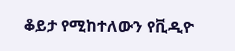ቆይታ የሚከተለውን የቪዲዮ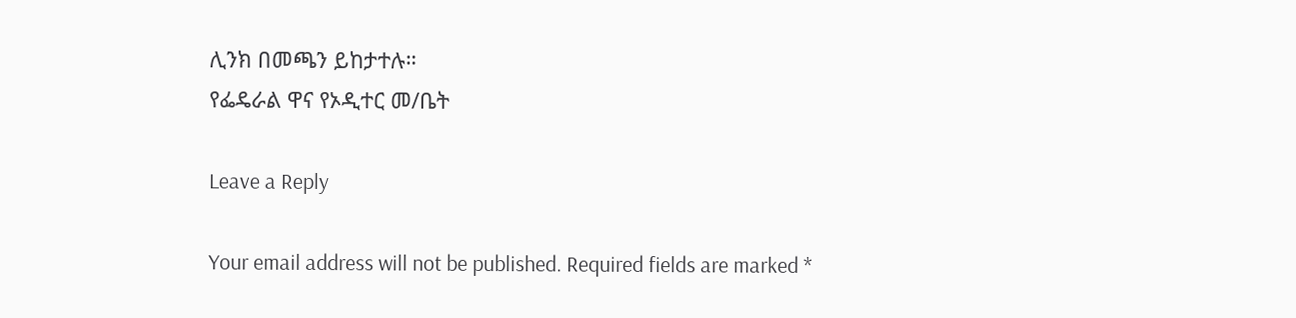ሊንክ በመጫን ይከታተሉ።
የፌዴራል ዋና የኦዲተር መ/ቤት

Leave a Reply

Your email address will not be published. Required fields are marked *